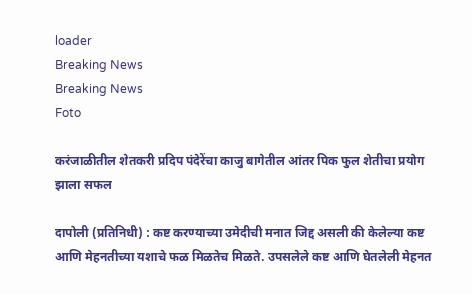loader
Breaking News
Breaking News
Foto

करंजाळीतील शेतकरी प्रदिप पंदेरेंचा काजु बागेतील आंतर पिक फुल शेतीचा प्रयोग झाला सफल

दापोली (प्रतिनिधी) : कष्ट करण्याच्या उमेदीची मनात जिद्द असली की केलेल्या कष्ट आणि मेहनतीच्या यशाचे फळ मिळतेच मिळते. उपसलेले कष्ट आणि घेतलेली मेहनत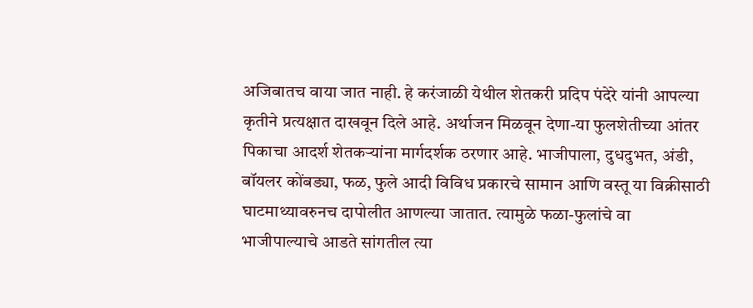अजिबातच वाया जात नाही. हे करंजाळी येथील शेतकरी प्रदिप पंदेरे यांनी आपल्या कृतीने प्रत्यक्षात दाखवून दिले आहे. अर्थाजन मिळवून देणा-या फुलशेतीच्या आंतर पिकाचा आदर्श शेतकर्‍यांना मार्गदर्शक ठरणार आहे. भाजीपाला, दुधदुभत, अंडी, बॉयलर कोंबड्या, फळ, फुले आदी विविध प्रकारचे सामान आणि वस्तू या विक्रीसाठी घाटमाथ्यावरुनच दापोलीत आणल्या जातात. त्यामुळे फळा-फुलांचे वा भाजीपाल्याचे आडते सांगतील त्या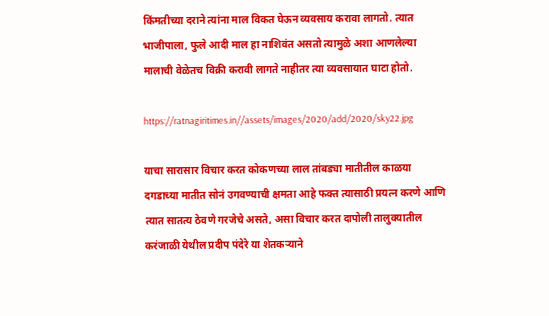किंमतीच्या दराने त्यांना माल विकत घेऊन व्यवसाय करावा लागतो. त्यात भाजीपाला, फुले आदी माल हा नाशिवंत असतो त्यामुळे अशा आणलेल्या मालाची वेळेतच विक्री करावी लागते नाहीतर त्या व्यवसायात घाटा होतो.

https://ratnagiritimes.in//assets/images/2020/add/2020/sky22.jpg

याचा सारासार विचार करत कोकणच्या लाल तांबड्या मातीतील काळया दगडाच्या मातीत सोनं उगवण्याची क्षमता आहे फक्त त्यासाठी प्रयत्न करणे आणि त्यात सातत्य ठेवणे गरजेचे असते, असा विचार करत दापोली तालुक्यातील करंजाळी येथील प्रदीप पंदेरे या शेतकर्‍याने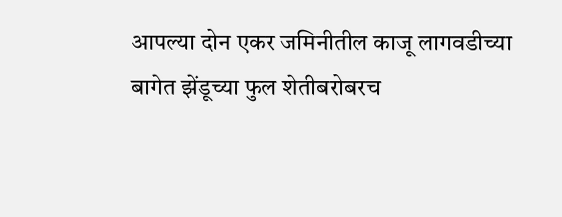आपल्या दोन एकर जमिनीतील काजू लागवडीच्या बागेत झेंडूच्या फुल शेतीबरोबरच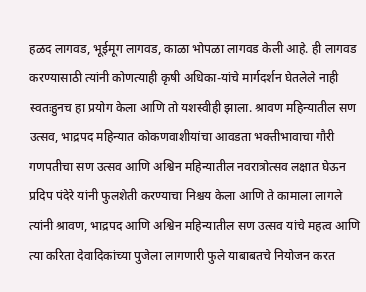हळद लागवड, भूईमूग लागवड, काळा भोपळा लागवड केली आहे. ही लागवड करण्यासाठी त्यांनी कोणत्याही कृषी अधिका-यांचे मार्गदर्शन घेतलेले नाही स्वतःहुनच हा प्रयोग केला आणि तो यशस्वीही झाला. श्रावण महिन्यातील सण उत्सव, भाद्रपद महिन्यात कोकणवाशीयांचा आवडता भक्तीभावाचा गौरी गणपतीचा सण उत्सव आणि अश्विन महिन्यातील नवरात्रोत्सव लक्षात घेऊन प्रदिप पंदेरे यांनी फुलशेती करण्याचा निश्चय केला आणि ते कामाला लागले त्यांनी श्रावण, भाद्रपद आणि अश्विन महिन्यातील सण उत्सव यांचे महत्व आणि त्या करिता देवादिकांच्या पुजेला लागणारी फुले याबाबतचे नियोजन करत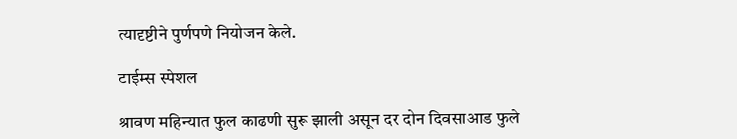त्यादृष्टीने पुर्णपणे नियोजन केले.

टाईम्स स्पेशल

श्रावण महिन्यात फुल काढणी सुरू झाली असून दर दोन दिवसाआड फुले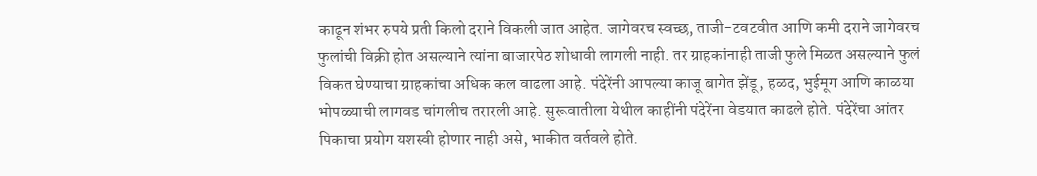काढून शंभर रुपये प्रती किलो दराने विकली जात आहेत. जागेवरच स्वच्छ, ताजी-टवटवीत आणि कमी दराने जागेवरच फुलांची विक्री होत असल्याने त्यांना बाजारपेठ शोधावी लागली नाही. तर ग्राहकांनाही ताजी फुले मिळत असल्याने फुलं विकत घेण्याचा ग्राहकांचा अधिक कल वाढला आहे. पंदेरेंनी आपल्या काजू बागेत झेंडू, हळद, भुईमूग आणि काळया भोपळ्याची लागवड चांगलीच तरारली आहे. सुरूवातीला येथील काहींनी पंदेरेंना वेडयात काढले होते. पंदेरेंचा आंतर पिकाचा प्रयोग यशस्वी होणार नाही असे, भाकीत वर्तवले होते.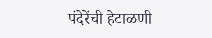पंदेरेंची हेटाळणी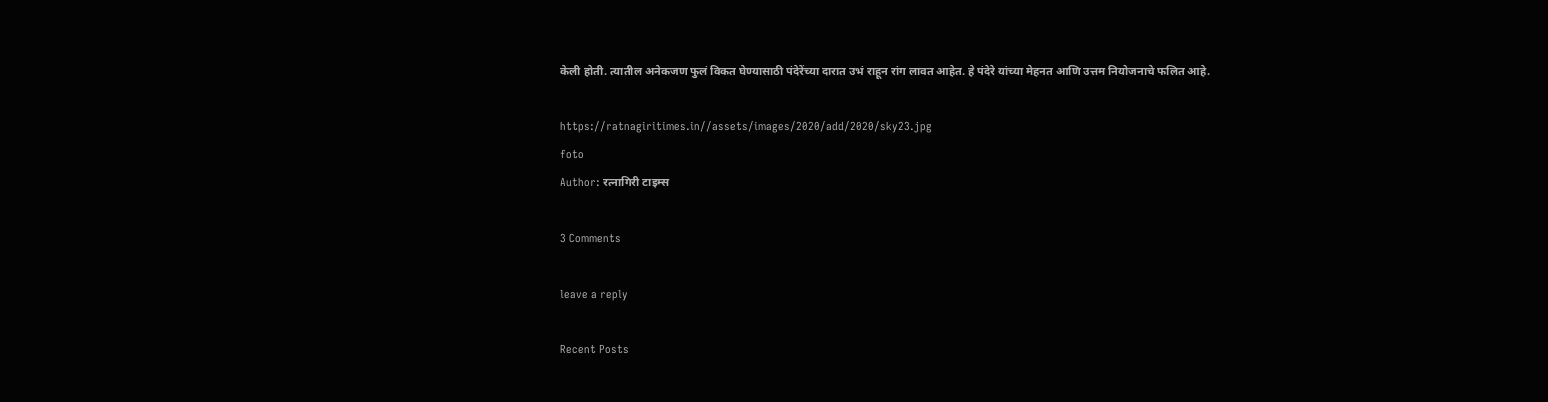केली होती. त्यातील अनेकजण फुलं विकत घेण्यासाठी पंदेरेंच्या दारात उभं राहून रांग लावत आहेत. हे पंदेरे यांच्या मेहनत आणि उत्तम नियोजनाचे फलित आहे.

https://ratnagiritimes.in//assets/images/2020/add/2020/sky23.jpg
foto
Author: रत्नागिरी टाइम्स

3 Comments

leave a reply

Recent Posts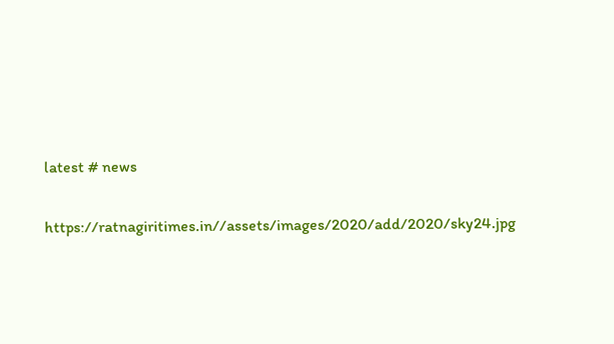latest # news

https://ratnagiritimes.in//assets/images/2020/add/2020/sky24.jpg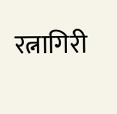रत्नागिरी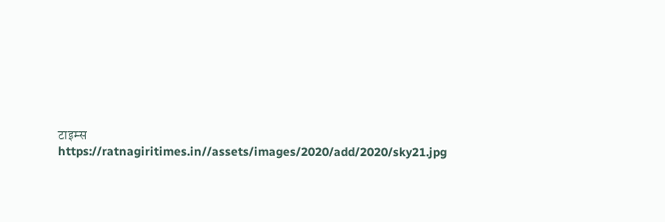टाइम्स
https://ratnagiritimes.in//assets/images/2020/add/2020/sky21.jpg